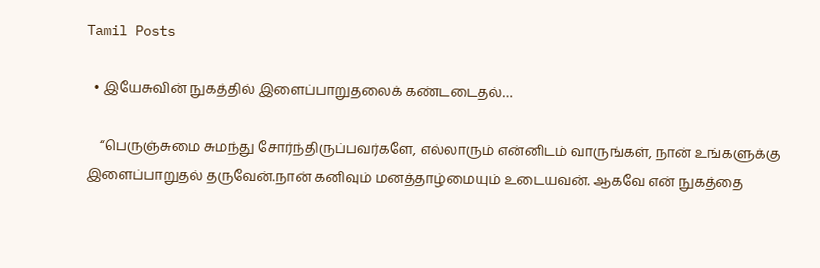Tamil Posts

  • இயேசுவின் நுகத்தில் இளைப்பாறுதலைக் கண்டடைதல்…

    “பெருஞ்சுமை சுமந்து சோர்ந்திருப்பவர்களே, எல்லாரும் என்னிடம் வாருங்கள், நான் உங்களுக்கு இளைப்பாறுதல் தருவேன்.நான் கனிவும் மனத்தாழ்மையும் உடையவன். ஆகவே என் நுகத்தை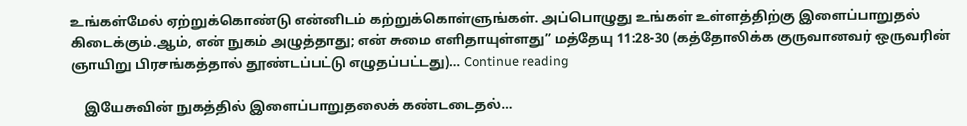உங்கள்மேல் ஏற்றுக்கொண்டு என்னிடம் கற்றுக்கொள்ளுங்கள். அப்பொழுது உங்கள் உள்ளத்திற்கு இளைப்பாறுதல் கிடைக்கும்.ஆம், என் நுகம் அழுத்தாது; என் சுமை எளிதாயுள்ளது” மத்தேயு 11:28-30 (கத்தோலிக்க குருவானவர் ஒருவரின் ஞாயிறு பிரசங்கத்தால் தூண்டப்பட்டு எழுதப்பட்டது)… Continue reading

    இயேசுவின் நுகத்தில் இளைப்பாறுதலைக் கண்டடைதல்…